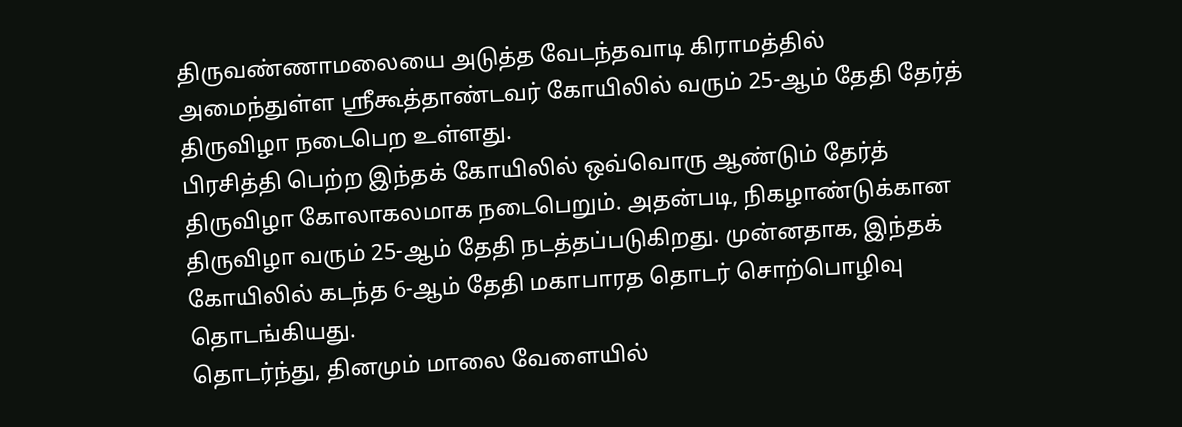திருவண்ணாமலையை அடுத்த வேடந்தவாடி கிராமத்தில் அமைந்துள்ள ஸ்ரீகூத்தாண்டவர் கோயிலில் வரும் 25-ஆம் தேதி தேர்த் திருவிழா நடைபெற உள்ளது.
பிரசித்தி பெற்ற இந்தக் கோயிலில் ஒவ்வொரு ஆண்டும் தேர்த் திருவிழா கோலாகலமாக நடைபெறும். அதன்படி, நிகழாண்டுக்கான திருவிழா வரும் 25-ஆம் தேதி நடத்தப்படுகிறது. முன்னதாக, இந்தக் கோயிலில் கடந்த 6-ஆம் தேதி மகாபாரத தொடர் சொற்பொழிவு தொடங்கியது.
தொடர்ந்து, தினமும் மாலை வேளையில்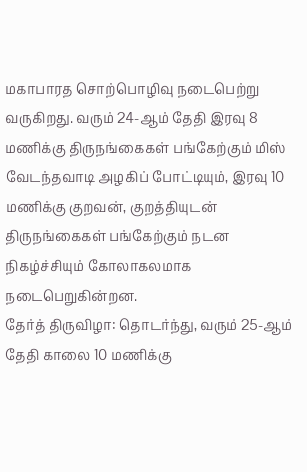மகாபாரத சொற்பொழிவு நடைபெற்று வருகிறது. வரும் 24-ஆம் தேதி இரவு 8 மணிக்கு திருநங்கைகள் பங்கேற்கும் மிஸ் வேடந்தவாடி அழகிப் போட்டியும், இரவு 10 மணிக்கு குறவன், குறத்தியுடன் திருநங்கைகள் பங்கேற்கும் நடன நிகழ்ச்சியும் கோலாகலமாக நடைபெறுகின்றன.
தேர்த் திருவிழா: தொடர்ந்து, வரும் 25-ஆம் தேதி காலை 10 மணிக்கு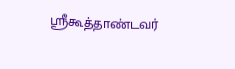ஸ்ரீகூத்தாண்டவர்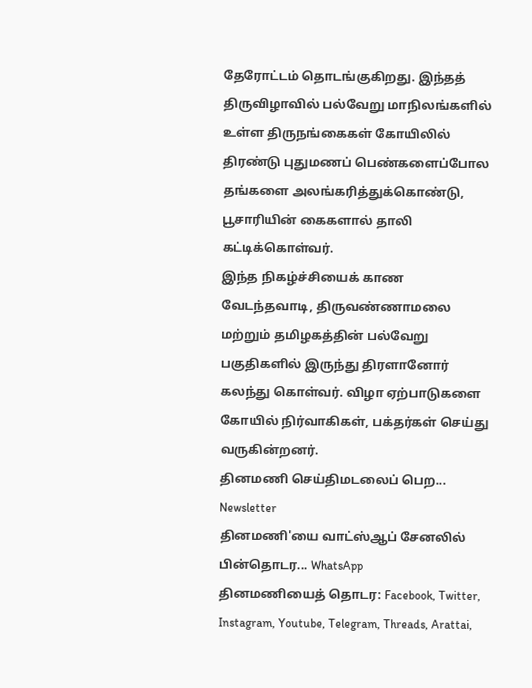தேரோட்டம் தொடங்குகிறது. இந்தத் திருவிழாவில் பல்வேறு மாநிலங்களில் உள்ள திருநங்கைகள் கோயிலில் திரண்டு புதுமணப் பெண்களைப்போல தங்களை அலங்கரித்துக்கொண்டு, பூசாரியின் கைகளால் தாலி கட்டிக்கொள்வர்.
இந்த நிகழ்ச்சியைக் காண வேடந்தவாடி, திருவண்ணாமலை மற்றும் தமிழகத்தின் பல்வேறு பகுதிகளில் இருந்து திரளானோர் கலந்து கொள்வர். விழா ஏற்பாடுகளை கோயில் நிர்வாகிகள், பக்தர்கள் செய்து வருகின்றனர்.
தினமணி செய்திமடலைப் பெற... Newsletter
தினமணி'யை வாட்ஸ்ஆப் சேனலில் பின்தொடர... WhatsApp
தினமணியைத் தொடர: Facebook, Twitter, Instagram, Youtube, Telegram, Threads, Arattai,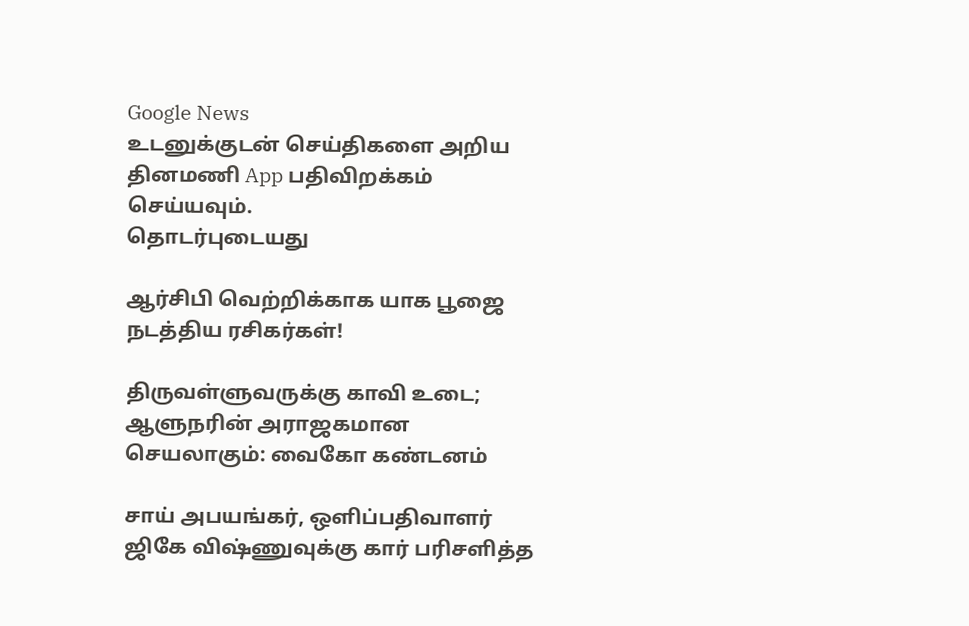Google News
உடனுக்குடன் செய்திகளை அறிய தினமணி App பதிவிறக்கம் செய்யவும்.
தொடர்புடையது

ஆர்சிபி வெற்றிக்காக யாக பூஜை நடத்திய ரசிகர்கள்!

திருவள்ளுவருக்கு காவி உடை; ஆளுநரின் அராஜகமான செயலாகும்: வைகோ கண்டனம்

சாய் அபயங்கர், ஒளிப்பதிவாளர் ஜிகே விஷ்ணுவுக்கு கார் பரிசளித்த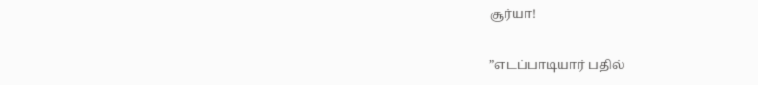சூர்யா!

”எடப்பாடியார் பதில்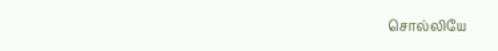சொல்லியே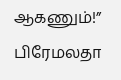ஆகணும்!” பிரேமலதா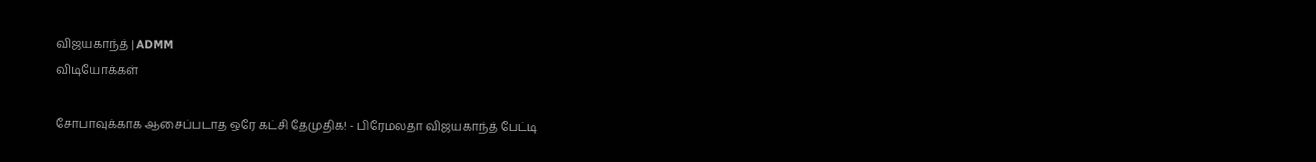விஜயகாந்த் | ADMM
விடியோக்கள்

சோபாவுக்காக ஆசைப்படாத ஒரே கட்சி தேமுதிக! - பிரேமலதா விஜயகாந்த் பேட்டி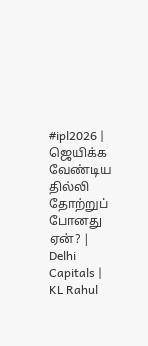#ipl2026 | ஜெயிக்க வேண்டிய தில்லி தோற்றுப் போனது ஏன்? | Delhi Capitals | KL Rahul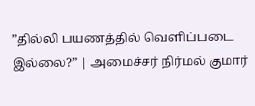”தில்லி பயணத்தில் வெளிப்படை இல்லை?” | அமைச்சர் நிர்மல் குமார்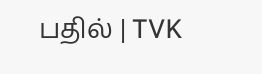பதில் | TVK